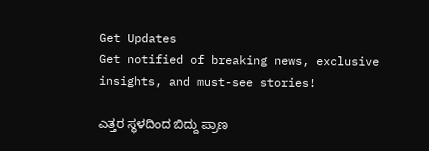Get Updates
Get notified of breaking news, exclusive insights, and must-see stories!

ಎತ್ತರ ಸ್ಥಳದಿಂದ ಬಿದ್ದು ಪ್ರಾಣ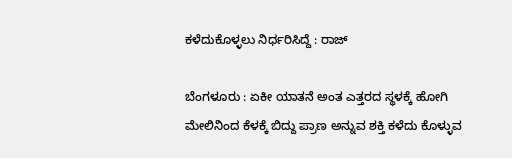ಕಳೆದುಕೊಳ್ಳಲು ನಿರ್ಧರಿಸಿದ್ದೆ : ರಾಜ್‌

ಬೆಂಗಳೂರು : ಏಕೀ ಯಾತನೆ ಅಂತ ಎತ್ತರದ ಸ್ಥಳಕ್ಕೆ ಹೋಗಿ ಮೇಲಿನಿಂದ ಕೆಳಕ್ಕೆ ಬಿದ್ದು ಪ್ರಾಣ ಅನ್ನುವ ಶಕ್ತಿ ಕಳೆದು ಕೊಳ್ಳುವ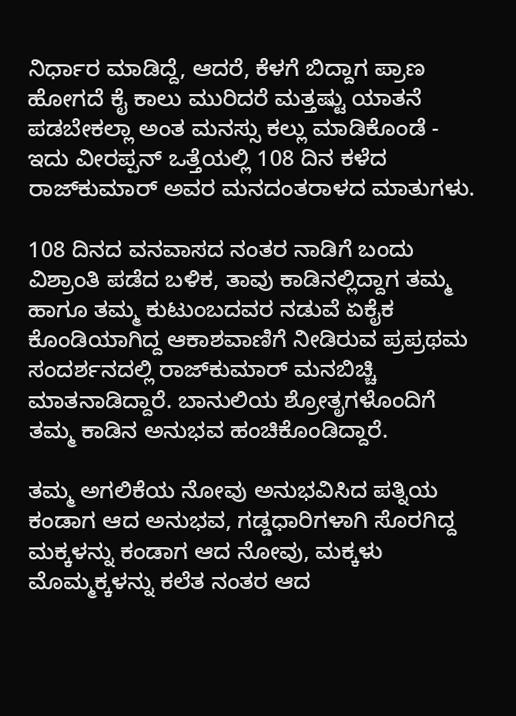ನಿರ್ಧಾರ ಮಾಡಿದ್ದೆ, ಆದರೆ, ಕೆಳಗೆ ಬಿದ್ದಾಗ ಪ್ರಾಣ ಹೋಗದೆ ಕೈ ಕಾಲು ಮುರಿದರೆ ಮತ್ತಷ್ಟು ಯಾತನೆ ಪಡಬೇಕಲ್ಲಾ ಅಂತ ಮನಸ್ಸು ಕಲ್ಲು ಮಾಡಿಕೊಂಡೆ - ಇದು ವೀರಪ್ಪನ್‌ ಒತ್ತೆಯಲ್ಲಿ 108 ದಿನ ಕಳೆದ ರಾಜ್‌ಕುಮಾರ್‌ ಅವರ ಮನದಂತರಾಳದ ಮಾತುಗಳು.

108 ದಿನದ ವನವಾಸದ ನಂತರ ನಾಡಿಗೆ ಬಂದು ವಿಶ್ರಾಂತಿ ಪಡೆದ ಬಳಿಕ, ತಾವು ಕಾಡಿನಲ್ಲಿದ್ದಾಗ ತಮ್ಮ ಹಾಗೂ ತಮ್ಮ ಕುಟುಂಬದವರ ನಡುವೆ ಏಕೈಕ ಕೊಂಡಿಯಾಗಿದ್ದ ಆಕಾಶವಾಣಿಗೆ ನೀಡಿರುವ ಪ್ರಪ್ರಥಮ ಸಂದರ್ಶನದಲ್ಲಿ ರಾಜ್‌ಕುಮಾರ್‌ ಮನಬಿಚ್ಚಿ ಮಾತನಾಡಿದ್ದಾರೆ. ಬಾನುಲಿಯ ಶ್ರೋತೃಗಳೊಂದಿಗೆ ತಮ್ಮ ಕಾಡಿನ ಅನುಭವ ಹಂಚಿಕೊಂಡಿದ್ದಾರೆ.

ತಮ್ಮ ಅಗಲಿಕೆಯ ನೋವು ಅನುಭವಿಸಿದ ಪತ್ನಿಯ ಕಂಡಾಗ ಆದ ಅನುಭವ, ಗಡ್ಡಧಾರಿಗಳಾಗಿ ಸೊರಗಿದ್ದ ಮಕ್ಕಳನ್ನು ಕಂಡಾಗ ಆದ ನೋವು, ಮಕ್ಕಳು ಮೊಮ್ಮಕ್ಕಳನ್ನು ಕಲೆತ ನಂತರ ಆದ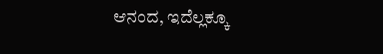ಆನಂದ, ಇದೆಲ್ಲಕ್ಕೂ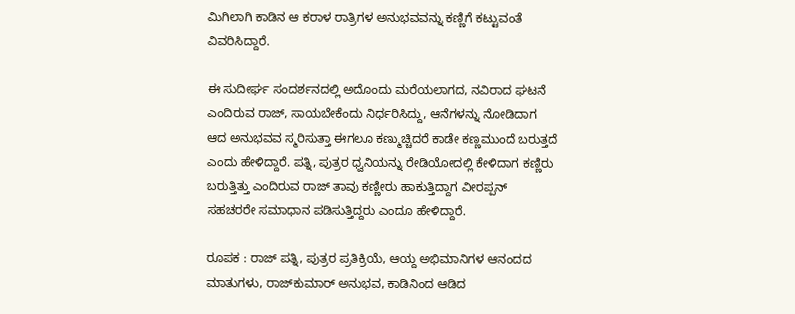ಮಿಗಿಲಾಗಿ ಕಾಡಿನ ಆ ಕರಾಳ ರಾತ್ರಿಗಳ ಅನುಭವವನ್ನು ಕಣ್ಣಿಗೆ ಕಟ್ಟುವಂತೆ ವಿವರಿಸಿದ್ದಾರೆ.

ಈ ಸುದೀರ್ಘ ಸಂದರ್ಶನದಲ್ಲಿ ಅದೊಂದು ಮರೆಯಲಾಗದ, ನವಿರಾದ ಘಟನೆ ಎಂದಿರುವ ರಾಜ್‌, ಸಾಯಬೇಕೆಂದು ನಿರ್ಧರಿಸಿದ್ದು, ಆನೆಗಳನ್ನು ನೋಡಿದಾಗ ಆದ ಅನುಭವವ ಸ್ಮರಿಸುತ್ತಾ ಈಗಲೂ ಕಣ್ಮುಚ್ಚಿದರೆ ಕಾಡೇ ಕಣ್ಣಮುಂದೆ ಬರುತ್ತದೆ ಎಂದು ಹೇಳಿದ್ದಾರೆ. ಪತ್ನಿ, ಪುತ್ರರ ಧ್ವನಿಯನ್ನು ರೇಡಿಯೋದಲ್ಲಿ ಕೇಳಿದಾಗ ಕಣ್ಣಿರು ಬರುತ್ತಿತ್ತು ಎಂದಿರುವ ರಾಜ್‌ ತಾವು ಕಣ್ಣೀರು ಹಾಕುತ್ತಿದ್ದಾಗ ವೀರಪ್ಪನ್‌ ಸಹಚರರೇ ಸಮಾಧಾನ ಪಡಿಸುತ್ತಿದ್ದರು ಎಂದೂ ಹೇಳಿದ್ದಾರೆ.

ರೂಪಕ : ರಾಜ್‌ ಪತ್ನಿ, ಪುತ್ರರ ಪ್ರತಿಕ್ರಿಯೆ, ಆಯ್ದ ಅಭಿಮಾನಿಗಳ ಆನಂದದ ಮಾತುಗಳು, ರಾಜ್‌ಕುಮಾರ್‌ ಅನುಭವ, ಕಾಡಿನಿಂದ ಆಡಿದ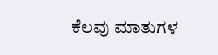ಕೆಲವು ಮಾತುಗಳ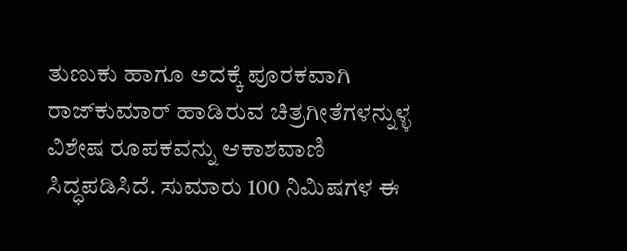ತುಣುಕು ಹಾಗೂ ಅದಕ್ಕೆ ಪೂರಕವಾಗಿ ರಾಜ್‌ಕುಮಾರ್‌ ಹಾಡಿರುವ ಚಿತ್ರಗೀತೆಗಳನ್ನುಳ್ಳ ವಿಶೇಷ ರೂಪಕವನ್ನು ಆಕಾಶವಾಣಿ ಸಿದ್ಧಪಡಿಸಿದೆ. ಸುಮಾರು 100 ನಿಮಿಷಗಳ ಈ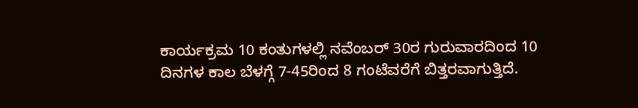ಕಾರ್ಯಕ್ರಮ 10 ಕಂತುಗಳಲ್ಲಿ ನವೆಂಬರ್‌ 30ರ ಗುರುವಾರದಿಂದ 10 ದಿನಗಳ ಕಾಲ ಬೆಳಗ್ಗೆ 7-45ರಿಂದ 8 ಗಂಟೆವರೆಗೆ ಬಿತ್ತರವಾಗುತ್ತಿದೆ.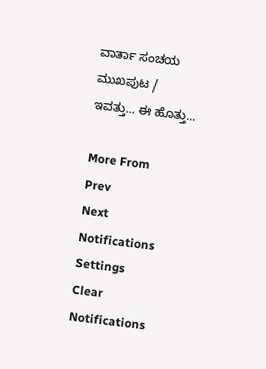ವಾರ್ತಾ ಸಂಚಯ
ಮುಖಪುಟ / ಇವತ್ತು... ಈ ಹೊತ್ತು...

More From
Prev
Next
Notifications
Settings
Clear Notifications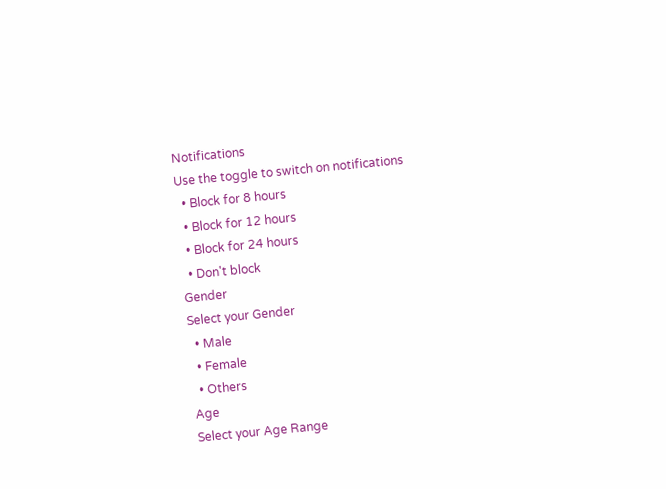Notifications
Use the toggle to switch on notifications
  • Block for 8 hours
  • Block for 12 hours
  • Block for 24 hours
  • Don't block
Gender
Select your Gender
  • Male
  • Female
  • Others
Age
Select your Age Range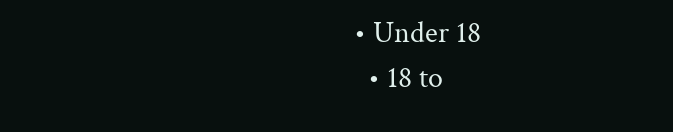• Under 18
  • 18 to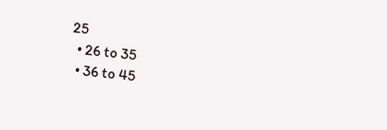25
  • 26 to 35
  • 36 to 45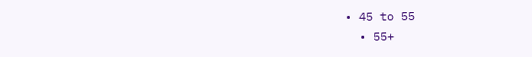• 45 to 55
  • 55+